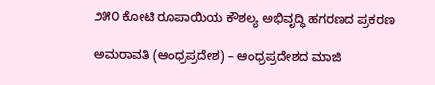೨೫೦ ಕೋಟಿ ರೂಪಾಯಿಯ ಕೌಶಲ್ಯ ಅಭಿವೃದ್ಧಿ ಹಗರಣದ ಪ್ರಕರಣ

ಅಮರಾವತಿ (ಆಂಧ್ರಪ್ರದೇಶ) – ಆಂಧ್ರಪ್ರದೇಶದ ಮಾಜಿ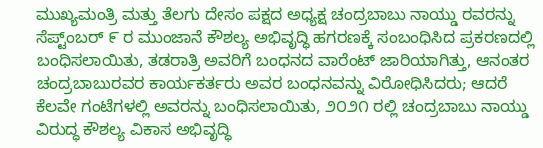ಮುಖ್ಯಮಂತ್ರಿ ಮತ್ತು ತೆಲಗು ದೇಸಂ ಪಕ್ಷದ ಅಧ್ಯಕ್ಷ ಚಂದ್ರಬಾಬು ನಾಯ್ಡು ರವರನ್ನು ಸೆಪ್ಟ್ಂಬರ್ ೯ ರ ಮುಂಜಾನೆ ಕೌಶಲ್ಯ ಅಭಿವೃದ್ಧಿ ಹಗರಣಕ್ಕೆ ಸಂಬಂಧಿಸಿದ ಪ್ರಕರಣದಲ್ಲಿ ಬಂಧಿಸಲಾಯಿತು, ತಡರಾತ್ರಿ ಅವರಿಗೆ ಬಂಧನದ ವಾರೆಂಟ್ ಜಾರಿಯಾಗಿತ್ತು, ಆನಂತರ ಚಂದ್ರಬಾಬುರವರ ಕಾರ್ಯಕರ್ತರು ಅವರ ಬಂಧನವನ್ನು ವಿರೋಧಿಸಿದರು; ಆದರೆ ಕೆಲವೇ ಗಂಟೆಗಳಲ್ಲಿ ಅವರನ್ನು ಬಂಧಿಸಲಾಯಿತು, ೨೦೨೧ ರಲ್ಲಿ ಚಂದ್ರಬಾಬು ನಾಯ್ಡು ವಿರುದ್ಧ ಕೌಶಲ್ಯ ವಿಕಾಸ ಅಭಿವೃದ್ಧಿ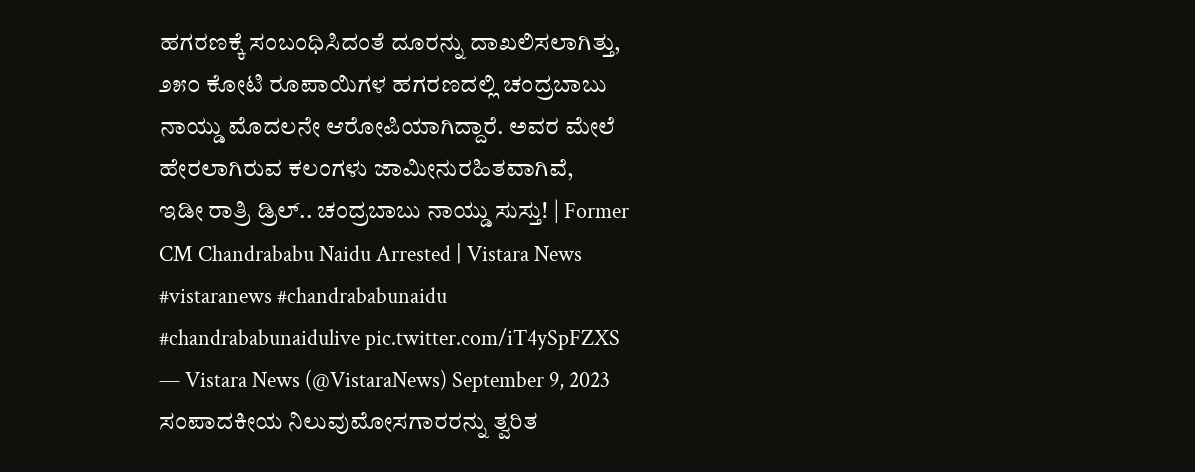ಹಗರಣಕ್ಕೆ ಸಂಬಂಧಿಸಿದಂತೆ ದೂರನ್ನು ದಾಖಲಿಸಲಾಗಿತ್ತು, ೨೫೦ ಕೋಟಿ ರೂಪಾಯಿಗಳ ಹಗರಣದಲ್ಲಿ ಚಂದ್ರಬಾಬು ನಾಯ್ಡು ಮೊದಲನೇ ಆರೋಪಿಯಾಗಿದ್ದಾರೆ. ಅವರ ಮೇಲೆ ಹೇರಲಾಗಿರುವ ಕಲಂಗಳು ಜಾಮೀನುರಹಿತವಾಗಿವೆ,
ಇಡೀ ರಾತ್ರಿ ಡ್ರಿಲ್.. ಚಂದ್ರಬಾಬು ನಾಯ್ಡು ಸುಸ್ತು! | Former CM Chandrababu Naidu Arrested | Vistara News #vistaranews #chandrababunaidu #chandrababunaidulive pic.twitter.com/iT4ySpFZXS
— Vistara News (@VistaraNews) September 9, 2023
ಸಂಪಾದಕೀಯ ನಿಲುವುಮೋಸಗಾರರನ್ನು ತ್ವರಿತ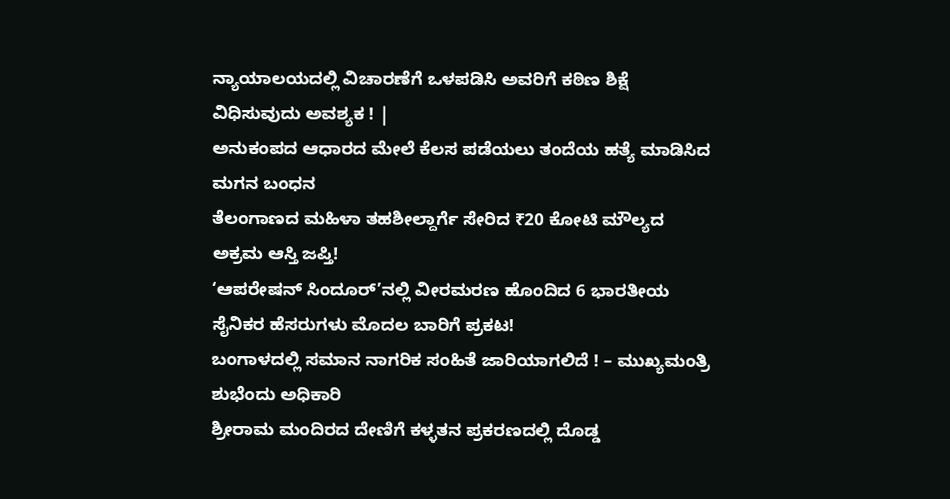ನ್ಯಾಯಾಲಯದಲ್ಲಿ ವಿಚಾರಣೆಗೆ ಒಳಪಡಿಸಿ ಅವರಿಗೆ ಕಠಿಣ ಶಿಕ್ಷೆ ವಿಧಿಸುವುದು ಅವಶ್ಯಕ ! |
ಅನುಕಂಪದ ಆಧಾರದ ಮೇಲೆ ಕೆಲಸ ಪಡೆಯಲು ತಂದೆಯ ಹತ್ಯೆ ಮಾಡಿಸಿದ ಮಗನ ಬಂಧನ
ತೆಲಂಗಾಣದ ಮಹಿಳಾ ತಹಶೀಲ್ದಾರ್ಗೆ ಸೇರಿದ ₹20 ಕೋಟಿ ಮೌಲ್ಯದ ಅಕ್ರಮ ಆಸ್ತಿ ಜಪ್ತಿ!
‘ಆಪರೇಷನ್ ಸಿಂದೂರ್’ನಲ್ಲಿ ವೀರಮರಣ ಹೊಂದಿದ 6 ಭಾರತೀಯ ಸೈನಿಕರ ಹೆಸರುಗಳು ಮೊದಲ ಬಾರಿಗೆ ಪ್ರಕಟ!
ಬಂಗಾಳದಲ್ಲಿ ಸಮಾನ ನಾಗರಿಕ ಸಂಹಿತೆ ಜಾರಿಯಾಗಲಿದೆ ! – ಮುಖ್ಯಮಂತ್ರಿ ಶುಭೆಂದು ಅಧಿಕಾರಿ
ಶ್ರೀರಾಮ ಮಂದಿರದ ದೇಣಿಗೆ ಕಳ್ಳತನ ಪ್ರಕರಣದಲ್ಲಿ ದೊಡ್ಡ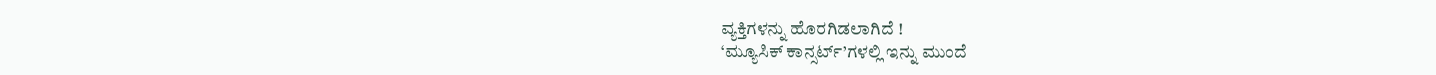ವ್ಯಕ್ತಿಗಳನ್ನು ಹೊರಗಿಡಲಾಗಿದೆ !
‘ಮ್ಯೂಸಿಕ್ ಕಾನ್ಸರ್ಟ್’ಗಳಲ್ಲಿ ಇನ್ನು ಮುಂದೆ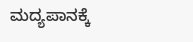ಮದ್ಯಪಾನಕ್ಕೆ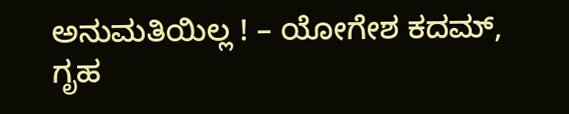ಅನುಮತಿಯಿಲ್ಲ ! – ಯೋಗೇಶ ಕದಮ್, ಗೃಹ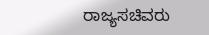ರಾಜ್ಯಸಚಿವರು